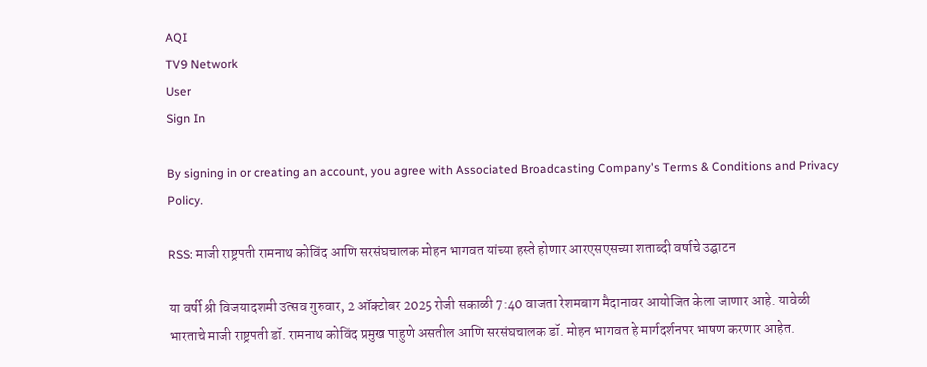AQI
TV9 Network
User
Sign In

By signing in or creating an account, you agree with Associated Broadcasting Company's Terms & Conditions and Privacy Policy.

RSS: माजी राष्ट्रपती रामनाथ कोविंद आणि सरसंघचालक मोहन भागवत यांच्या हस्ते होणार आरएसएसच्या शताब्दी वर्षाचे उद्घाटन

या वर्षी श्री विजयादशमी उत्सव गुरुवार, 2 ऑक्टोबर 2025 रोजी सकाळी 7:40 वाजता रेशमबाग मैदानावर आयोजित केला जाणार आहे. यावेळी भारताचे माजी राष्ट्रपती डॉ. रामनाथ कोविंद प्रमुख पाहुणे असतील आणि सरसंघचालक डॉ. मोहन भागवत हे मार्गदर्शनपर भाषण करणार आहेत.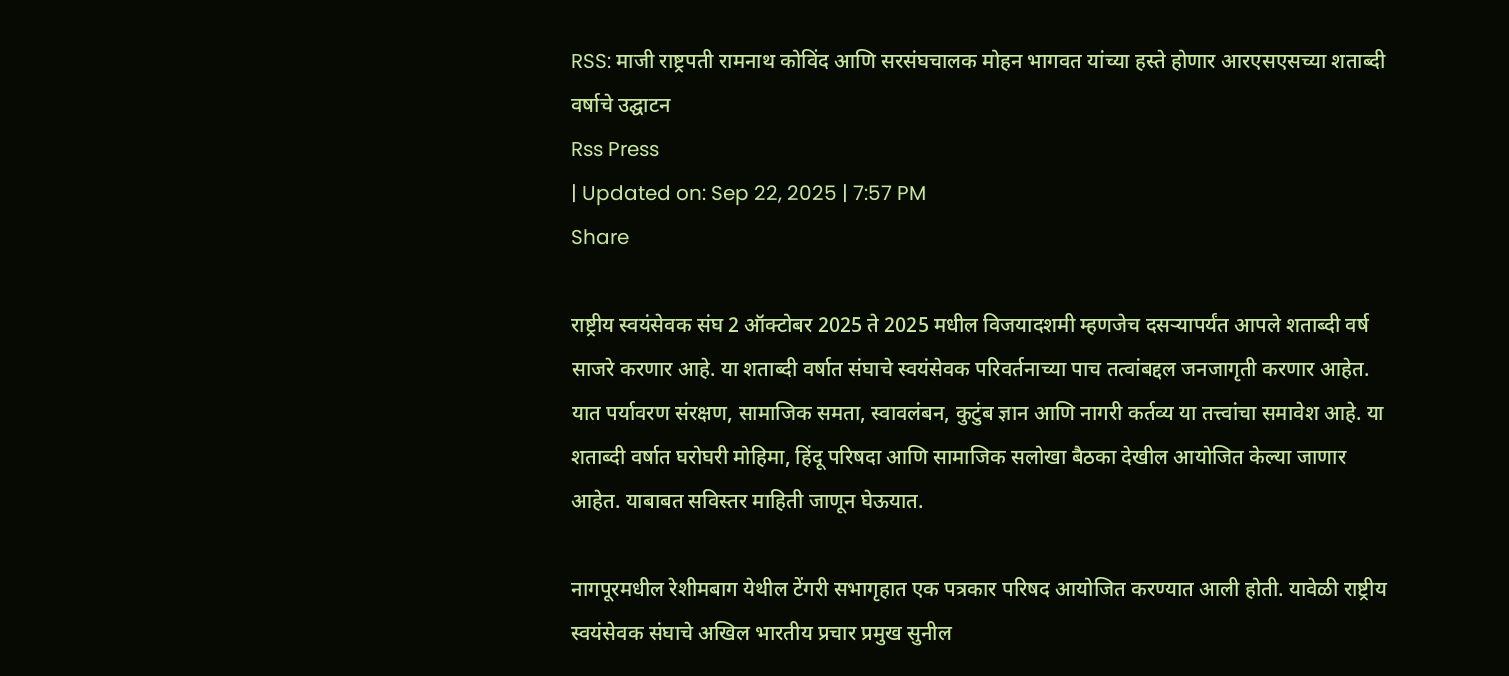RSS: माजी राष्ट्रपती रामनाथ कोविंद आणि सरसंघचालक मोहन भागवत यांच्या हस्ते होणार आरएसएसच्या शताब्दी वर्षाचे उद्घाटन
Rss Press
| Updated on: Sep 22, 2025 | 7:57 PM
Share

राष्ट्रीय स्वयंसेवक संघ 2 ऑक्टोबर 2025 ते 2025 मधील विजयादशमी म्हणजेच दसऱ्यापर्यंत आपले शताब्दी वर्ष साजरे करणार आहे. या शताब्दी वर्षात संघाचे स्वयंसेवक परिवर्तनाच्या पाच तत्वांबद्दल जनजागृती करणार आहेत. यात पर्यावरण संरक्षण, सामाजिक समता, स्वावलंबन, कुटुंब ज्ञान आणि नागरी कर्तव्य या तत्त्वांचा समावेश आहे. या शताब्दी वर्षात घरोघरी मोहिमा, हिंदू परिषदा आणि सामाजिक सलोखा बैठका देखील आयोजित केल्या जाणार आहेत. याबाबत सविस्तर माहिती जाणून घेऊयात.

नागपूरमधील रेशीमबाग येथील टेंगरी सभागृहात एक पत्रकार परिषद आयोजित करण्यात आली होती. यावेळी राष्ट्रीय स्वयंसेवक संघाचे अखिल भारतीय प्रचार प्रमुख सुनील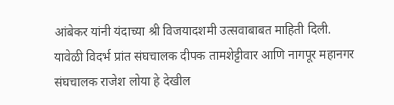आंबेकर यांनी यंदाच्या श्री विजयादशमी उत्सवाबाबत माहिती दिली. यावेळी विदर्भ प्रांत संघचालक दीपक तामशेट्टीवार आणि नागपूर महानगर संघचालक राजेश लोया हे देखील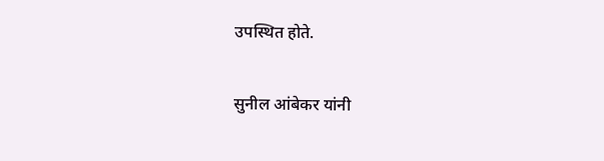उपस्थित होते.

सुनील आंबेकर यांनी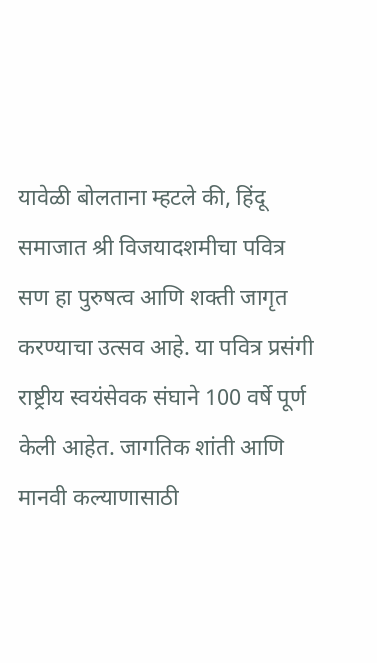यावेळी बोलताना म्हटले की, हिंदू समाजात श्री विजयादशमीचा पवित्र सण हा पुरुषत्व आणि शक्ती जागृत करण्याचा उत्सव आहे. या पवित्र प्रसंगी राष्ट्रीय स्वयंसेवक संघाने 100 वर्षे पूर्ण केली आहेत. जागतिक शांती आणि मानवी कल्याणासाठी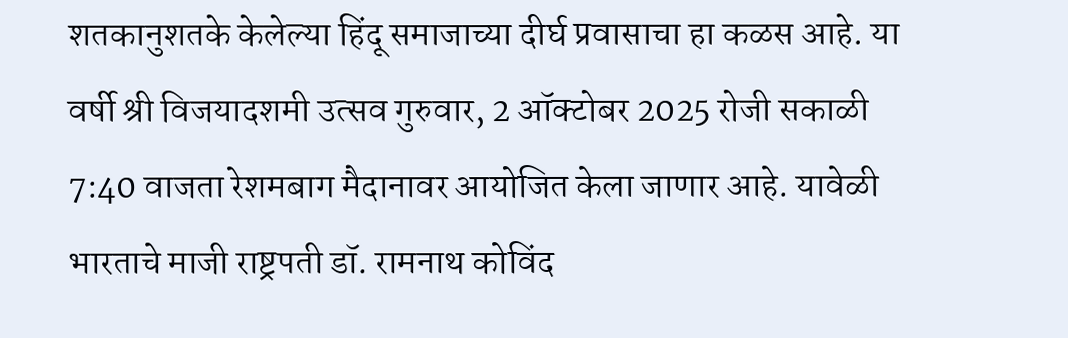शतकानुशतके केलेल्या हिंदू समाजाच्या दीर्घ प्रवासाचा हा कळस आहे. या वर्षी श्री विजयादशमी उत्सव गुरुवार, 2 ऑक्टोबर 2025 रोजी सकाळी 7:40 वाजता रेशमबाग मैदानावर आयोजित केला जाणार आहे. यावेळी भारताचे माजी राष्ट्रपती डॉ. रामनाथ कोविंद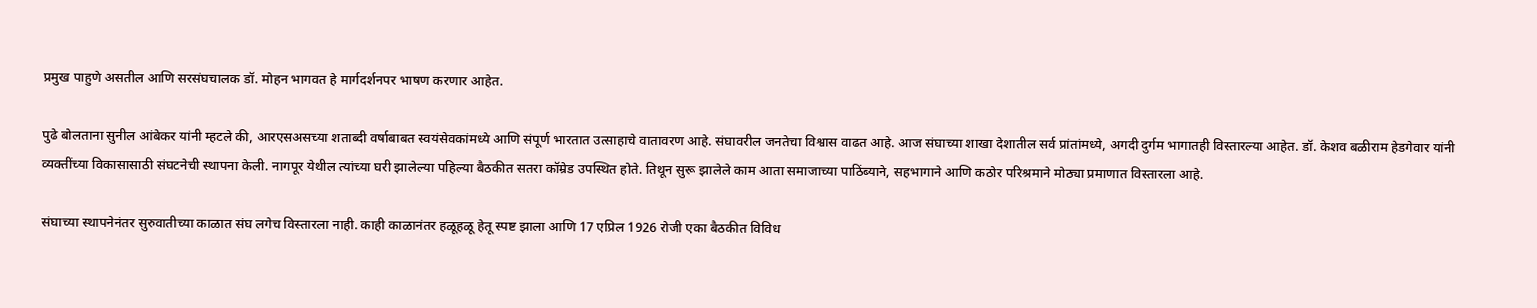प्रमुख पाहुणे असतील आणि सरसंघचालक डॉ. मोहन भागवत हे मार्गदर्शनपर भाषण करणार आहेत.

पुढे बोलताना सुनील आंबेकर यांनी म्हटले की, आरएसअसच्या शताब्दी वर्षाबाबत स्वयंसेवकांमध्ये आणि संपूर्ण भारतात उत्साहाचे वातावरण आहे. संघावरील जनतेचा विश्वास वाढत आहे. आज संघाच्या शाखा देशातील सर्व प्रांतांमध्ये, अगदी दुर्गम भागातही विस्तारल्या आहेत. डॉ. केशव बळीराम हेडगेवार यांनी व्यक्तींच्या विकासासाठी संघटनेची स्थापना केली. नागपूर येथील त्यांच्या घरी झालेल्या पहिल्या बैठकीत सतरा कॉम्रेड उपस्थित होते. तिथून सुरू झालेले काम आता समाजाच्या पाठिंब्याने, सहभागाने आणि कठोर परिश्रमाने मोठ्या प्रमाणात विस्तारला आहे.

संघाच्या स्थापनेनंतर सुरुवातीच्या काळात संघ लगेच विस्तारला नाही. काही काळानंतर हळूहळू हेतू स्पष्ट झाला आणि 17 एप्रिल 1926 रोजी एका बैठकीत विविध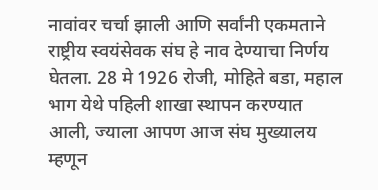नावांवर चर्चा झाली आणि सर्वांनी एकमताने राष्ट्रीय स्वयंसेवक संघ हे नाव देण्याचा निर्णय घेतला. 28 मे 1926 रोजी, मोहिते बडा, महाल भाग येथे पहिली शाखा स्थापन करण्यात आली, ज्याला आपण आज संघ मुख्यालय म्हणून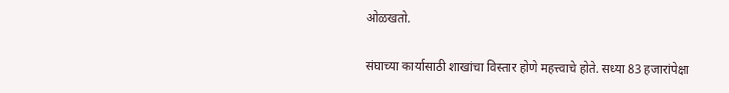ओळखतो.

संघाच्या कार्यासाठी शाखांचा विस्तार होणे महत्त्वाचे होते. सध्या 83 हजारांपेक्षा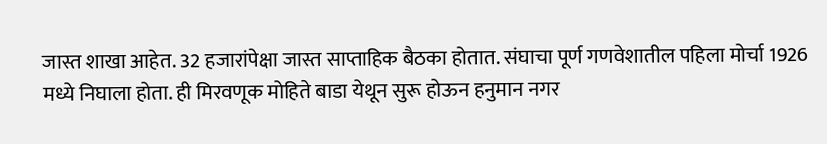जास्त शाखा आहेत. 32 हजारांपेक्षा जास्त साप्ताहिक बैठका होतात. संघाचा पूर्ण गणवेशातील पहिला मोर्चा 1926 मध्ये निघाला होता. ही मिरवणूक मोहिते बाडा येथून सुरू होऊन हनुमान नगर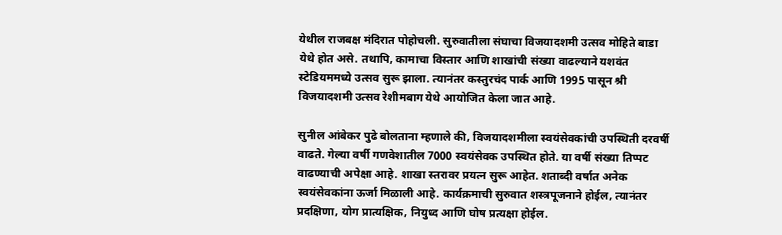येथील राजबक्ष मंदिरात पोहोचली. सुरुवातीला संघाचा विजयादशमी उत्सव मोहिते बाडा येथे होत असे. तथापि, कामाचा विस्तार आणि शाखांची संख्या वाढल्याने यशवंत स्टेडियममध्ये उत्सव सुरू झाला. त्यानंतर कस्तुरचंद पार्क आणि 1995 पासून श्री विजयादशमी उत्सव रेशीमबाग येथे आयोजित केला जात आहे.

सुनील आंबेकर पुढे बोलताना म्हणाले की, विजयादशमीला स्वयंसेवकांची उपस्थिती दरवर्षी वाढते. गेल्या वर्षी गणवेशातील 7000 स्वयंसेवक उपस्थित होते. या वर्षी संख्या तिप्पट वाढण्याची अपेक्षा आहे. शाखा स्तरावर प्रयत्न सुरू आहेत. शताब्दी वर्षात अनेक स्वयंसेवकांना ऊर्जा मिळाली आहे. कार्यक्रमाची सुरुवात शस्त्रपूजनाने होईल, त्यानंतर प्रदक्षिणा, योग प्रात्यक्षिक, नियुध्द आणि घोष प्रत्यक्षा होईल.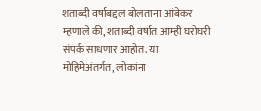शताब्दी वर्षाबद्दल बोलताना आंबेकर म्हणाले की, शताब्दी वर्षात आम्ही घरोघरी संपर्क साधणार आहोत. या मोहिमेअंतर्गत, लोकांना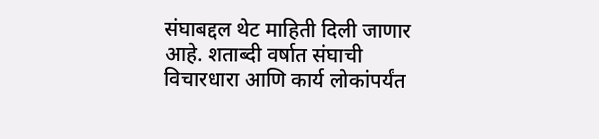संघाबद्दल थेट माहिती दिली जाणार आहे. शताब्दी वर्षात संघाची विचारधारा आणि कार्य लोकांपर्यंत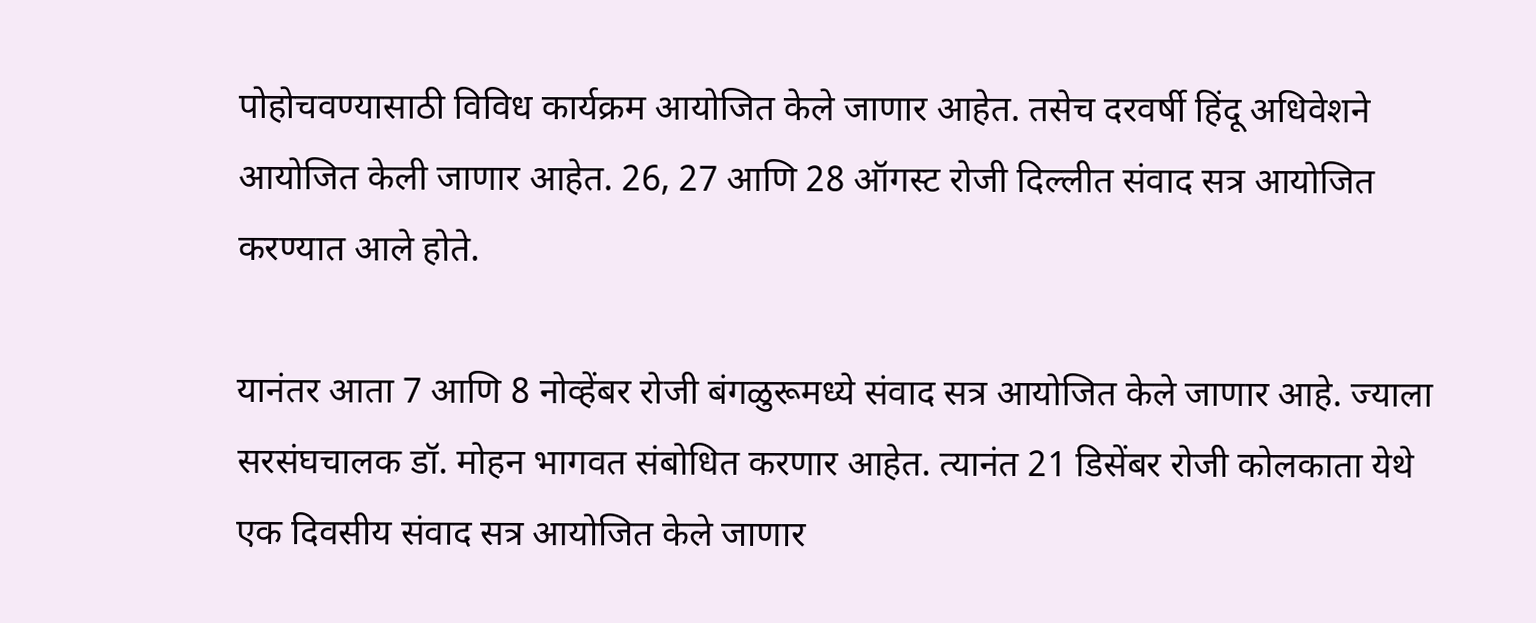पोहोचवण्यासाठी विविध कार्यक्रम आयोजित केले जाणार आहेत. तसेच दरवर्षी हिंदू अधिवेशने आयोजित केली जाणार आहेत. 26, 27 आणि 28 ऑगस्ट रोजी दिल्लीत संवाद सत्र आयोजित करण्यात आले होते.

यानंतर आता 7 आणि 8 नोव्हेंबर रोजी बंगळुरूमध्ये संवाद सत्र आयोजित केले जाणार आहे. ज्याला सरसंघचालक डॉ. मोहन भागवत संबोधित करणार आहेत. त्यानंत 21 डिसेंबर रोजी कोलकाता येथे एक दिवसीय संवाद सत्र आयोजित केले जाणार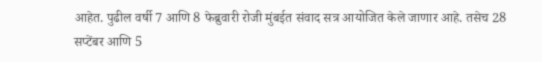आहेत. पुढील वर्षी 7 आणि 8 फेब्रुवारी रोजी मुंबईत संवाद सत्र आयोजित केले जाणार आहे. तसेच 28 सप्टेंबर आणि 5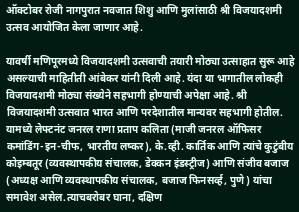ऑक्टोबर रोजी नागपुरात नवजात शिशु आणि मुलांसाठी श्री विजयादशमी उत्सव आयोजित केला जाणार आहे.

यावर्षी मणिपूरमध्ये विजयादशमी उत्सवाची तयारी मोठ्या उत्साहात सुरू आहे असल्याची माहितीती आंबेकर यांनी दिली आहे. यंदा या भागातील लोकही विजयादशमी मोठ्या संख्येने सहभागी होण्याची अपेक्षा आहे. श्री विजयादशमी उत्सवात भारत आणि परदेशातील मान्यवर सहभागी होतील. यामध्ये लेफ्टनंट जनरल राणा प्रताप कलिता (माजी जनरल ऑफिसर कमांडिंग-इन-चीफ, भारतीय लष्कर), के.व्ही. कार्तिक आणि त्यांचे कुटुंबीय कोइम्बतूर (व्यवस्थापकीय संचालक, डेक्कन इंडस्ट्रीज) आणि संजीव बजाज (अध्यक्ष आणि व्यवस्थापकीय संचालक, बजाज फिनसर्व्ह, पुणे) यांचा समावेश असेल.त्याचबरोबर घाना, दक्षिण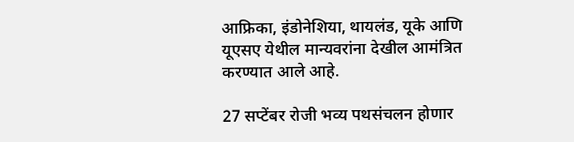आफ्रिका, इंडोनेशिया, थायलंड, यूके आणि यूएसए येथील मान्यवरांना देखील आमंत्रित करण्यात आले आहे.

27 सप्टेंबर रोजी भव्य पथसंचलन होणार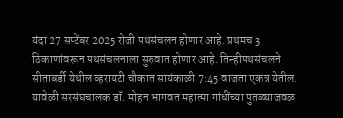यंदा 27 सप्टेंबर 2025 रोजी पथसंचलन होणार आहे. प्रथमच 3 ठिकाणांवरून पथसंचलनाला सुरुवात होणार आहे. तिन्हीपथसंचलने सीताबर्डी येथील व्हरायटी चौकात सायंकाळी 7:45 वाजता एकत्र येतील. यावेळी सरसंघचालक डॉ. मोहन भागवत महात्मा गांधींच्या पुतळ्याजवळ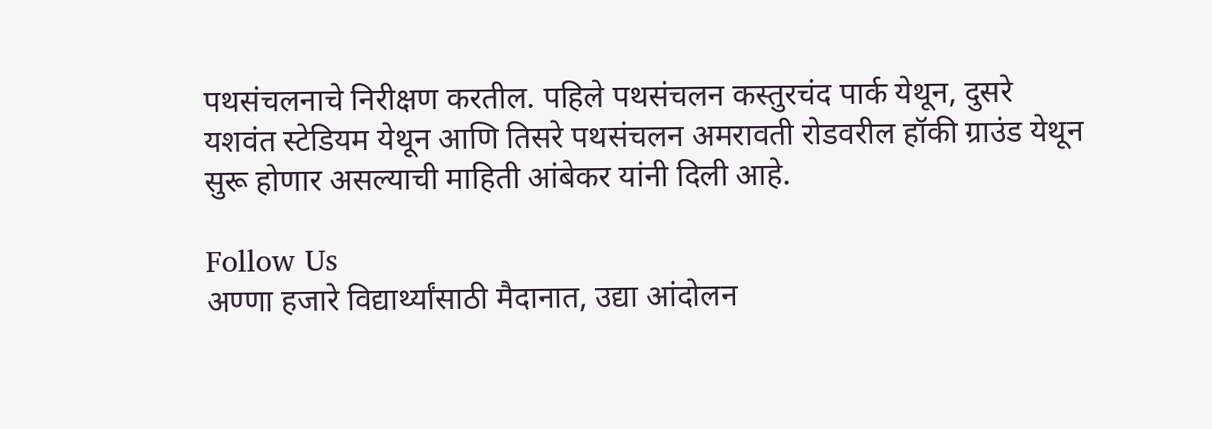पथसंचलनाचे निरीक्षण करतील. पहिले पथसंचलन कस्तुरचंद पार्क येथून, दुसरे यशवंत स्टेडियम येथून आणि तिसरे पथसंचलन अमरावती रोडवरील हॉकी ग्राउंड येथून सुरू होणार असल्याची माहिती आंबेकर यांनी दिली आहे.

Follow Us
अण्णा हजारे विद्यार्थ्यांसाठी मैदानात, उद्या आंदोलन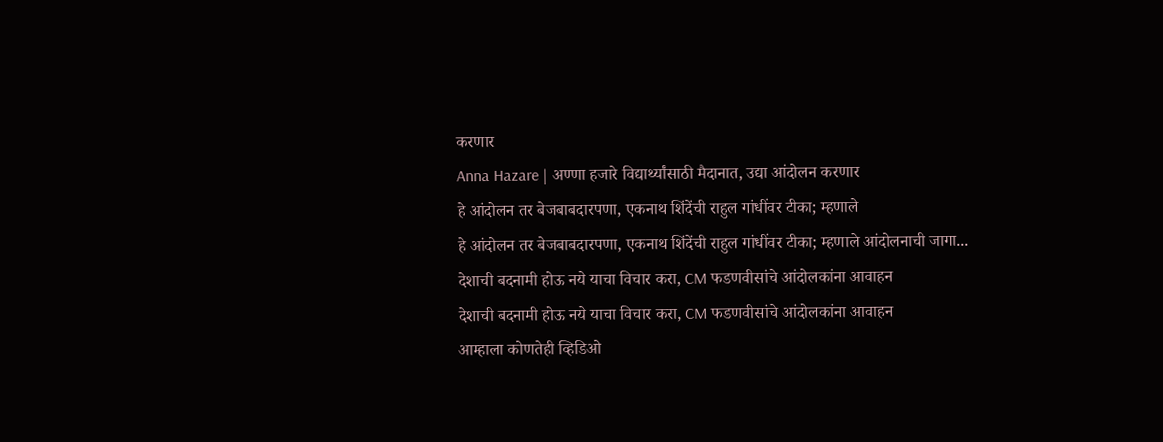करणार
Anna Hazare | अण्णा हजारे विद्यार्थ्यांसाठी मैदानात, उद्या आंदोलन करणार
हे आंदोलन तर बेजबाबदारपणा, एकनाथ शिंदेंची राहुल गांधींवर टीका; म्हणाले
हे आंदोलन तर बेजबाबदारपणा, एकनाथ शिंदेंची राहुल गांधींवर टीका; म्हणाले आंदोलनाची जागा...
देशाची बदनामी होऊ नये याचा विचार करा, CM फडणवीसांचे आंदोलकांना आवाहन
देशाची बदनामी होऊ नये याचा विचार करा, CM फडणवीसांचे आंदोलकांना आवाहन
आम्हाला कोणतेही व्हिडिओ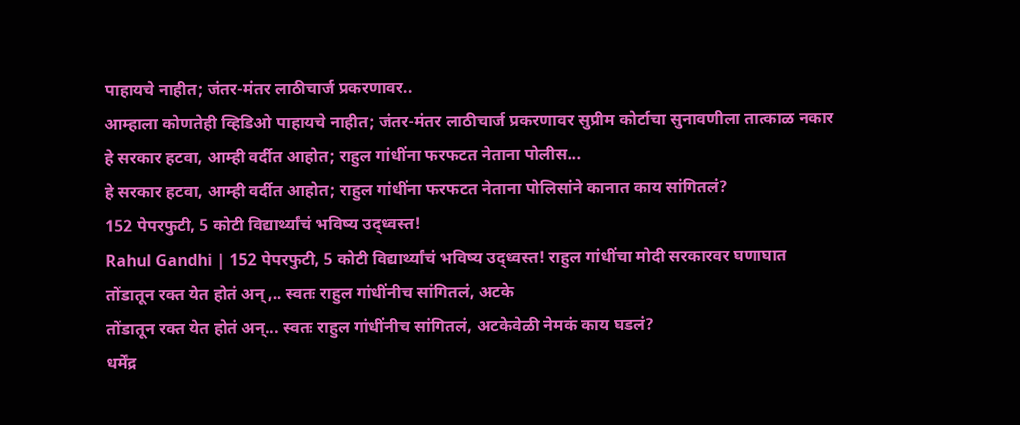पाहायचे नाहीत; जंतर-मंतर लाठीचार्ज प्रकरणावर..
आम्हाला कोणतेही व्हिडिओ पाहायचे नाहीत; जंतर-मंतर लाठीचार्ज प्रकरणावर सुप्रीम कोर्टाचा सुनावणीला तात्काळ नकार
हे सरकार हटवा, आम्ही वर्दीत आहोत; राहुल गांधींना फरफटत नेताना पोलीस...
हे सरकार हटवा, आम्ही वर्दीत आहोत; राहुल गांधींना फरफटत नेताना पोलिसांने कानात काय सांगितलं?
152 पेपरफुटी, 5 कोटी विद्यार्थ्यांचं भविष्य उद्ध्वस्त!
Rahul Gandhi | 152 पेपरफुटी, 5 कोटी विद्यार्थ्यांचं भविष्य उद्ध्वस्त! राहुल गांधींचा मोदी सरकारवर घणाघात
तोंडातून रक्त येत होतं अन्,.. स्वतः राहुल गांधींनीच सांगितलं, अटके
तोंडातून रक्त येत होतं अन्... स्वतः राहुल गांधींनीच सांगितलं, अटकेवेळी नेमकं काय घडलं?
धर्मेंद्र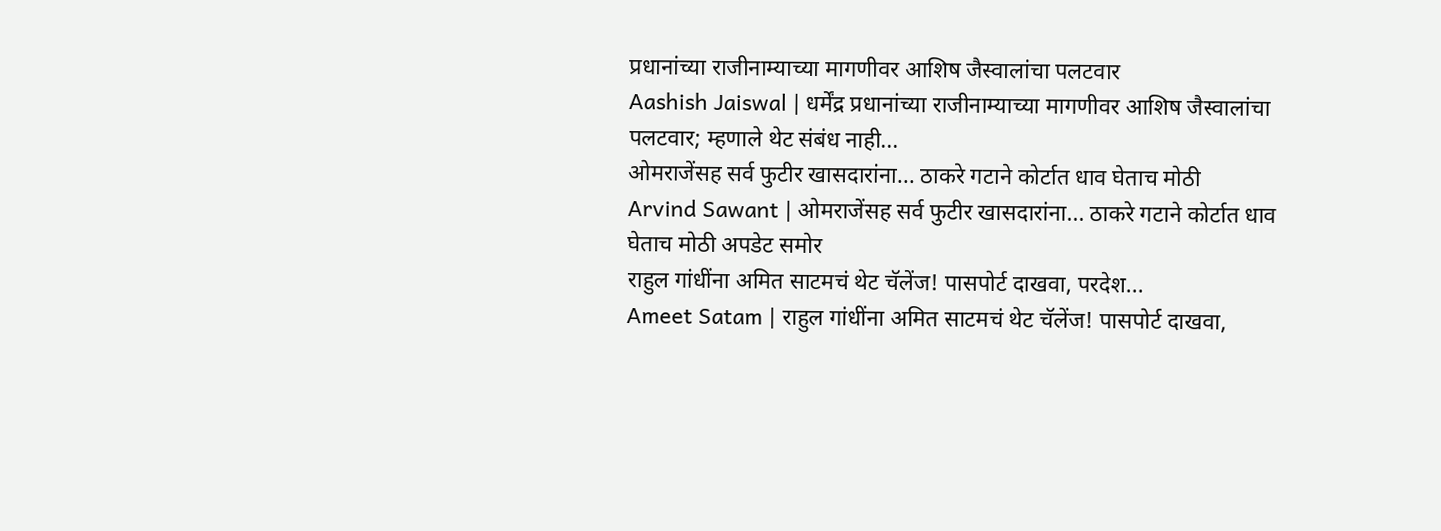प्रधानांच्या राजीनाम्याच्या मागणीवर आशिष जैस्वालांचा पलटवार
Aashish Jaiswal | धर्मेंद्र प्रधानांच्या राजीनाम्याच्या मागणीवर आशिष जैस्वालांचा पलटवार; म्हणाले थेट संबंध नाही...
ओमराजेंसह सर्व फुटीर खासदारांना... ठाकरे गटाने कोर्टात धाव घेताच मोठी
Arvind Sawant | ओमराजेंसह सर्व फुटीर खासदारांना... ठाकरे गटाने कोर्टात धाव घेताच मोठी अपडेट समोर
राहुल गांधींना अमित साटमचं थेट चॅलेंज! पासपोर्ट दाखवा, परदेश...
Ameet Satam | राहुल गांधींना अमित साटमचं थेट चॅलेंज! पासपोर्ट दाखवा,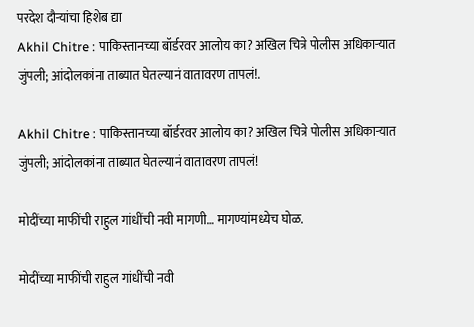परदेश दौऱ्यांचा हिशेब द्या
Akhil Chitre : पाकिस्तानच्या बॉर्डरवर आलोय का? अखिल चित्रे पोलीस अधिकाऱ्यात जुंपली; आंदोलकांना ताब्यात घेतल्यानं वातावरण तापलं!.

Akhil Chitre : पाकिस्तानच्या बॉर्डरवर आलोय का? अखिल चित्रे पोलीस अधिकाऱ्यात जुंपली; आंदोलकांना ताब्यात घेतल्यानं वातावरण तापलं!

मोदींच्या माफींची राहुल गांधींची नवी मागणी… मागण्यांमध्येच घोळ.

मोदींच्या माफींची राहुल गांधींची नवी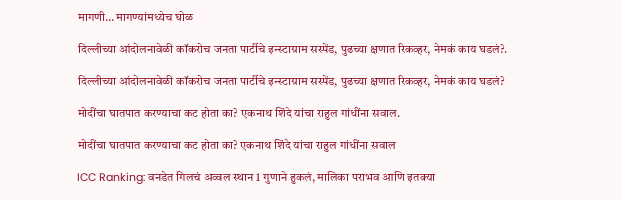मागणी… मागण्यांमध्येच घोळ

दिल्लीच्या आंदोलनावेळी कॉकरोच जनता पार्टीचे इन्स्टाग्राम सस्पेंड, पुढच्या क्षणात रिकव्हर, नेमकं काय घडलं?.

दिल्लीच्या आंदोलनावेळी कॉकरोच जनता पार्टीचे इन्स्टाग्राम सस्पेंड, पुढच्या क्षणात रिकव्हर, नेमकं काय घडलं?

मोदींचा घातपात करण्याचा कट होता का? एकनाथ शिंदे यांचा राहुल गांधींना सवाल.

मोदींचा घातपात करण्याचा कट होता का? एकनाथ शिंदे यांचा राहुल गांधींना सवाल

ICC Ranking: वनडेत गिलचं अव्वल स्थान 1 गुणाने हुकलं, मालिका पराभव आणि इतक्या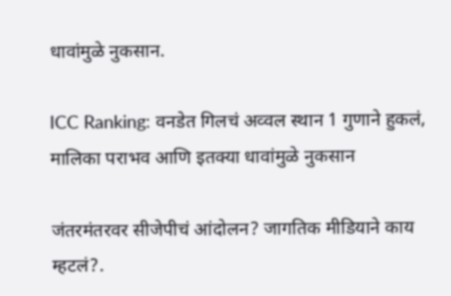धावांमुळे नुकसान.

ICC Ranking: वनडेत गिलचं अव्वल स्थान 1 गुणाने हुकलं, मालिका पराभव आणि इतक्या धावांमुळे नुकसान

जंतरमंतरवर सीजेपीचं आंदोलन? जागतिक मीडियाने काय म्हटलं?.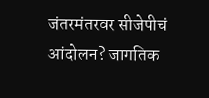जंतरमंतरवर सीजेपीचं आंदोलन? जागतिक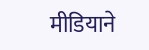मीडियाने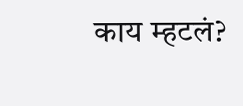काय म्हटलं?